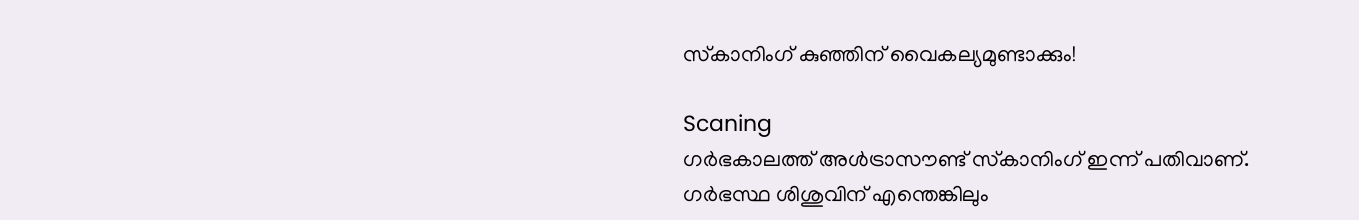സ്‌കാനിംഗ് കുഞ്ഞിന് വൈകല്യമുണ്ടാക്കും!

Scaning
ഗര്‍ഭകാലത്ത് അള്‍ട്രാസൗണ്ട് സ്‌കാനിംഗ് ഇന്ന് പതിവാണ്. ഗര്‍ഭസ്ഥ ശിശുവിന് എന്തെങ്കിലും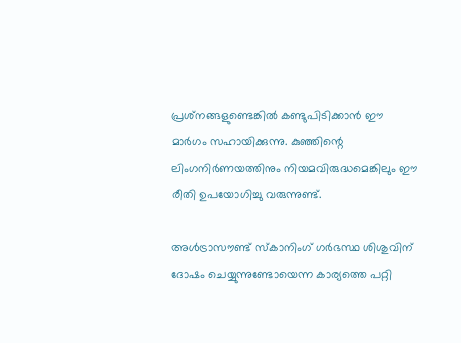പ്രശ്‌നങ്ങളുണ്ടെങ്കില്‍ കണ്ടുപിടിക്കാന്‍ ഈ മാര്‍ഗം സഹായിക്കുന്നു. കുഞ്ഞിന്റെ ലിംഗനിര്‍ണയത്തിനും നിയമവിരുദ്ധമെങ്കിലും ഈ രീതി ഉപയോഗിച്ചു വരുന്നുണ്ട്.

അള്‍ട്രാസൗണ്ട് സ്‌കാനിംഗ് ഗര്‍ഭസ്ഥ ശിശുവിന് ദോഷം ചെയ്യുന്നുണ്ടോയെന്ന കാര്യത്തെ പറ്റി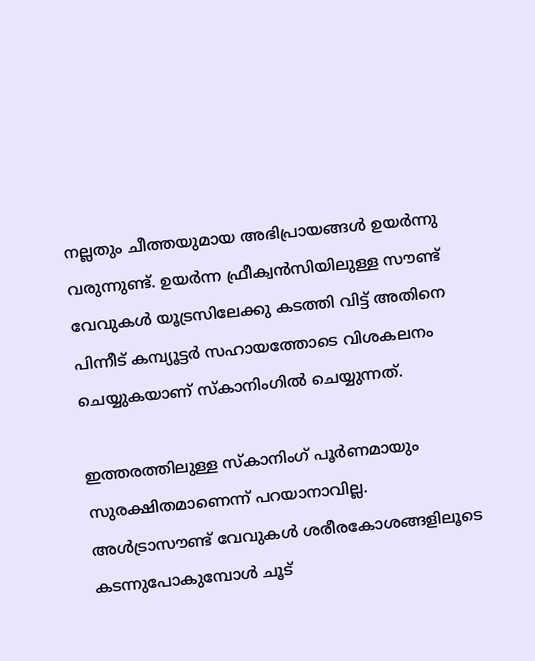നല്ലതും ചീത്തയുമായ അഭിപ്രായങ്ങള്‍ ഉയര്‍ന്നു വരുന്നുണ്ട്. ഉയര്‍ന്ന ഫ്രീക്വന്‍സിയിലുള്ള സൗണ്ട് വേവുകള്‍ യൂട്രസിലേക്കു കടത്തി വിട്ട് അതിനെ പിന്നീട് കമ്പ്യൂട്ടര്‍ സഹായത്തോടെ വിശകലനം ചെയ്യുകയാണ് സ്‌കാനിംഗില്‍ ചെയ്യുന്നത്.

ഇത്തരത്തിലുള്ള സ്‌കാനിംഗ് പൂര്‍ണമായും സുരക്ഷിതമാണെന്ന് പറയാനാവില്ല. അള്‍ട്രാസൗണ്ട് വേവുകള്‍ ശരീരകോശങ്ങളിലൂടെ കടന്നുപോകുമ്പോള്‍ ചൂട്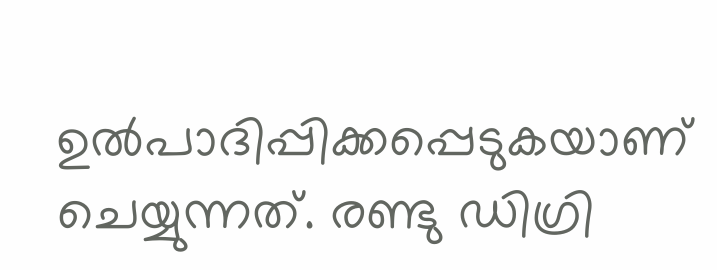ഉല്‍പാദിപ്പിക്കപ്പെടുകയാണ് ചെയ്യുന്നത്. രണ്ടു ഡിഗ്രി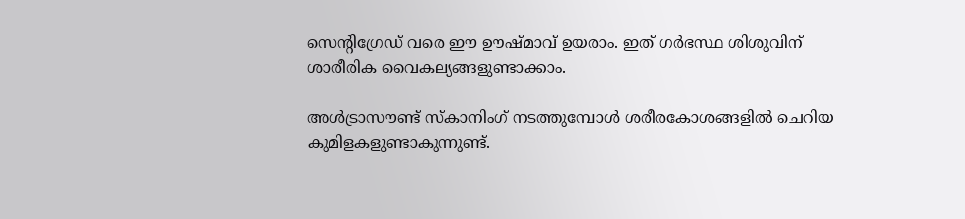സെന്റിഗ്രേഡ് വരെ ഈ ഊഷ്മാവ് ഉയരാം. ഇത് ഗര്‍ഭസ്ഥ ശിശുവിന് ശാരീരിക വൈകല്യങ്ങളുണ്ടാക്കാം.

അള്‍ട്രാസൗണ്ട് സ്‌കാനിംഗ് നടത്തുമ്പോള്‍ ശരീരകോശങ്ങളില്‍ ചെറിയ കുമിളകളുണ്ടാകുന്നുണ്ട്.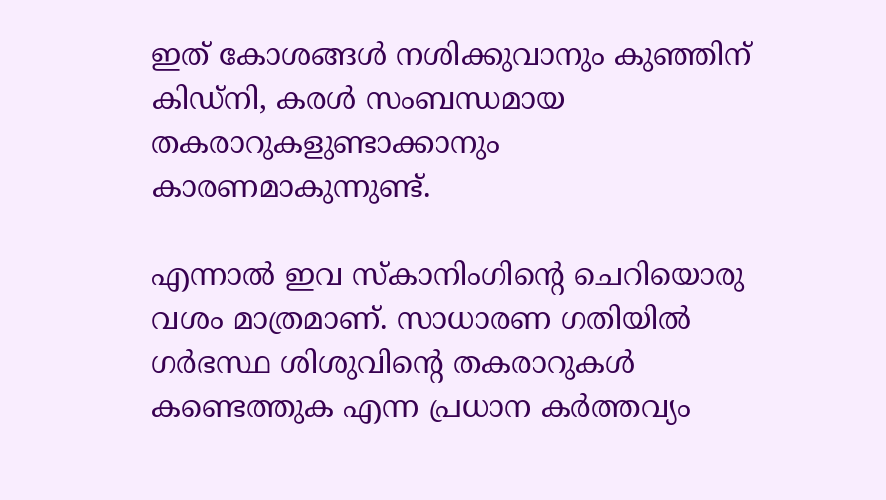ഇത് കോശങ്ങള്‍ നശിക്കുവാനും കുഞ്ഞിന് കിഡ്‌നി, കരള്‍ സംബന്ധമായ തകരാറുകളുണ്ടാക്കാനും കാരണമാകുന്നുണ്ട്.

എന്നാല്‍ ഇവ സ്‌കാനിംഗിന്റെ ചെറിയൊരു വശം മാത്രമാണ്. സാധാരണ ഗതിയില്‍ ഗര്‍ഭസ്ഥ ശിശുവിന്റെ തകരാറുകള്‍ കണ്ടെത്തുക എന്ന പ്രധാന കര്‍ത്തവ്യം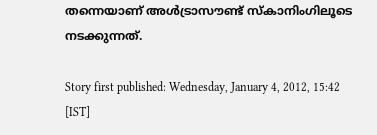തന്നെയാണ് അള്‍ട്രാസൗണ്ട് സ്‌കാനിംഗിലൂടെ നടക്കുന്നത്.

Story first published: Wednesday, January 4, 2012, 15:42 [IST]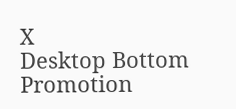X
Desktop Bottom Promotion